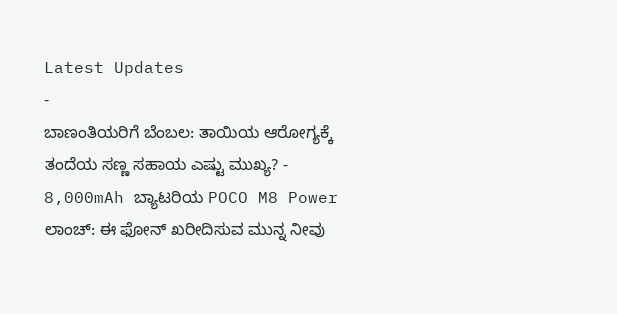Latest Updates
-
ಬಾಣಂತಿಯರಿಗೆ ಬೆಂಬಲ: ತಾಯಿಯ ಆರೋಗ್ಯಕ್ಕೆ ತಂದೆಯ ಸಣ್ಣ ಸಹಾಯ ಎಷ್ಟು ಮುಖ್ಯ? -
8,000mAh ಬ್ಯಾಟರಿಯ POCO M8 Power ಲಾಂಚ್: ಈ ಫೋನ್ ಖರೀದಿಸುವ ಮುನ್ನ ನೀವು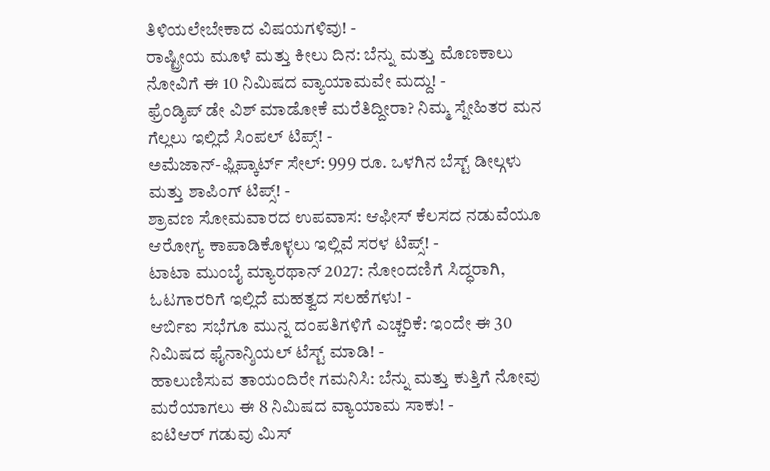ತಿಳಿಯಲೇಬೇಕಾದ ವಿಷಯಗಳಿವು! -
ರಾಷ್ಟ್ರೀಯ ಮೂಳೆ ಮತ್ತು ಕೀಲು ದಿನ: ಬೆನ್ನು ಮತ್ತು ಮೊಣಕಾಲು ನೋವಿಗೆ ಈ 10 ನಿಮಿಷದ ವ್ಯಾಯಾಮವೇ ಮದ್ದು! -
ಫ್ರೆಂಡ್ಶಿಪ್ ಡೇ ವಿಶ್ ಮಾಡೋಕೆ ಮರೆತಿದ್ದೀರಾ? ನಿಮ್ಮ ಸ್ನೇಹಿತರ ಮನ ಗೆಲ್ಲಲು ಇಲ್ಲಿದೆ ಸಿಂಪಲ್ ಟಿಪ್ಸ್! -
ಅಮೆಜಾನ್-ಫ್ಲಿಪ್ಕಾರ್ಟ್ ಸೇಲ್: 999 ರೂ. ಒಳಗಿನ ಬೆಸ್ಟ್ ಡೀಲ್ಗಳು ಮತ್ತು ಶಾಪಿಂಗ್ ಟಿಪ್ಸ್! -
ಶ್ರಾವಣ ಸೋಮವಾರದ ಉಪವಾಸ: ಆಫೀಸ್ ಕೆಲಸದ ನಡುವೆಯೂ ಆರೋಗ್ಯ ಕಾಪಾಡಿಕೊಳ್ಳಲು ಇಲ್ಲಿವೆ ಸರಳ ಟಿಪ್ಸ್! -
ಟಾಟಾ ಮುಂಬೈ ಮ್ಯಾರಥಾನ್ 2027: ನೋಂದಣಿಗೆ ಸಿದ್ಧರಾಗಿ, ಓಟಗಾರರಿಗೆ ಇಲ್ಲಿದೆ ಮಹತ್ವದ ಸಲಹೆಗಳು! -
ಆರ್ಬಿಐ ಸಭೆಗೂ ಮುನ್ನ ದಂಪತಿಗಳಿಗೆ ಎಚ್ಚರಿಕೆ: ಇಂದೇ ಈ 30 ನಿಮಿಷದ ಫೈನಾನ್ಶಿಯಲ್ ಟೆಸ್ಟ್ ಮಾಡಿ! -
ಹಾಲುಣಿಸುವ ತಾಯಂದಿರೇ ಗಮನಿಸಿ: ಬೆನ್ನು ಮತ್ತು ಕುತ್ತಿಗೆ ನೋವು ಮರೆಯಾಗಲು ಈ 8 ನಿಮಿಷದ ವ್ಯಾಯಾಮ ಸಾಕು! -
ಐಟಿಆರ್ ಗಡುವು ಮಿಸ್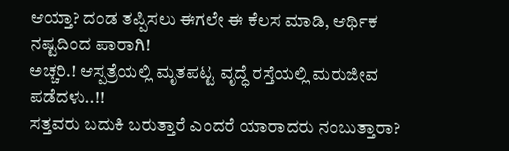ಆಯ್ತಾ? ದಂಡ ತಪ್ಪಿಸಲು ಈಗಲೇ ಈ ಕೆಲಸ ಮಾಡಿ, ಆರ್ಥಿಕ ನಷ್ಟದಿಂದ ಪಾರಾಗಿ!
ಅಚ್ಚರಿ.! ಆಸ್ಪತ್ರೆಯಲ್ಲಿ ಮೃತಪಟ್ಟ ವೃದ್ಧೆ ರಸ್ತೆಯಲ್ಲಿ ಮರುಜೀವ ಪಡೆದಳು..!!
ಸತ್ತವರು ಬದುಕಿ ಬರುತ್ತಾರೆ ಎಂದರೆ ಯಾರಾದರು ನಂಬುತ್ತಾರಾ?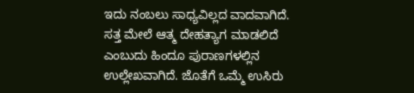ಇದು ನಂಬಲು ಸಾಧ್ಯವಿಲ್ಲದ ವಾದವಾಗಿದೆ. ಸತ್ತ ಮೇಲೆ ಆತ್ಮ ದೇಹತ್ಯಾಗ ಮಾಡಲಿದೆ ಎಂಬುದು ಹಿಂದೂ ಪುರಾಣಗಳಲ್ಲಿನ ಉಲ್ಲೇಖವಾಗಿದೆ. ಜೊತೆಗೆ ಒಮ್ಮೆ ಉಸಿರು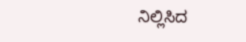ನಿಲ್ಲಿಸಿದ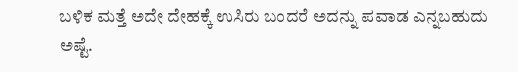ಬಳಿಕ ಮತ್ತೆ ಅದೇ ದೇಹಕ್ಕೆ ಉಸಿರು ಬಂದರೆ ಅದನ್ನು ಪವಾಡ ಎನ್ನಬಹುದು ಅಷ್ಟೆ.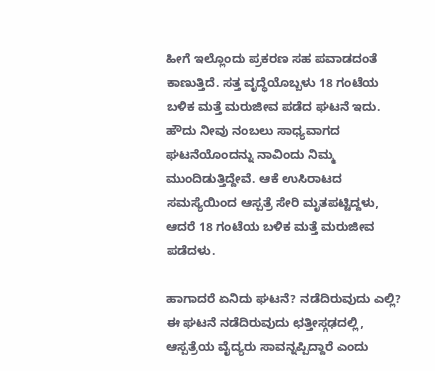ಹೀಗೆ ಇಲ್ಲೊಂದು ಪ್ರಕರಣ ಸಹ ಪವಾಡದಂತೆ ಕಾಣುತ್ತಿದೆ. ಸತ್ತ ವೃದ್ಧೆಯೊಬ್ಬಳು 18 ಗಂಟೆಯ ಬಳಿಕ ಮತ್ತೆ ಮರುಜೀವ ಪಡೆದ ಘಟನೆ ಇದು. ಹೌದು ನೀವು ನಂಬಲು ಸಾಧ್ಯವಾಗದ ಘಟನೆಯೊಂದನ್ನು ನಾವಿಂದು ನಿಮ್ಮ ಮುಂದಿಡುತ್ತಿದ್ದೇವೆ. ಆಕೆ ಉಸಿರಾಟದ ಸಮಸ್ಯೆಯಿಂದ ಆಸ್ಪತ್ರೆ ಸೇರಿ ಮೃತಪಟ್ಟಿದ್ದಳು, ಆದರೆ 18 ಗಂಟೆಯ ಬಳಿಕ ಮತ್ತೆ ಮರುಜೀವ ಪಡೆದಳು.

ಹಾಗಾದರೆ ಏನಿದು ಘಟನೆ? ನಡೆದಿರುವುದು ಎಲ್ಲಿ? ಈ ಘಟನೆ ನಡೆದಿರುವುದು ಛತ್ತೀಸ್ಗಢದಲ್ಲಿ, ಆಸ್ಪತ್ರೆಯ ವೈದ್ಯರು ಸಾವನ್ನಪ್ಪಿದ್ದಾರೆ ಎಂದು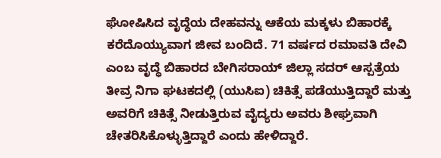ಘೋಷಿಸಿದ ವೃದ್ಧೆಯ ದೇಹವನ್ನು ಆಕೆಯ ಮಕ್ಕಳು ಬಿಹಾರಕ್ಕೆ ಕರೆದೊಯ್ಯುವಾಗ ಜೀವ ಬಂದಿದೆ. 71 ವರ್ಷದ ರಮಾವತಿ ದೇವಿ ಎಂಬ ವೃದ್ಧೆ ಬಿಹಾರದ ಬೇಗಿಸರಾಯ್ ಜಿಲ್ಲಾ ಸದರ್ ಆಸ್ಪತ್ರೆಯ ತೀವ್ರ ನಿಗಾ ಘಟಕದಲ್ಲಿ (ಯುಸಿಐ) ಚಿಕಿತ್ಸೆ ಪಡೆಯುತ್ತಿದ್ದಾರೆ ಮತ್ತು ಅವರಿಗೆ ಚಿಕಿತ್ಸೆ ನೀಡುತ್ತಿರುವ ವೈದ್ಯರು ಅವರು ಶೀಘ್ರವಾಗಿ ಚೇತರಿಸಿಕೊಳ್ಳುತ್ತಿದ್ದಾರೆ ಎಂದು ಹೇಳಿದ್ದಾರೆ.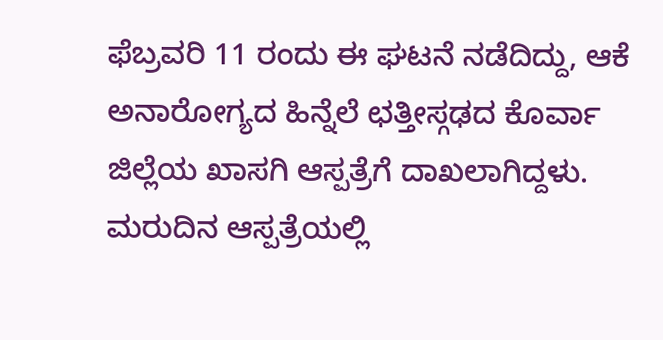ಫೆಬ್ರವರಿ 11 ರಂದು ಈ ಘಟನೆ ನಡೆದಿದ್ದು, ಆಕೆ ಅನಾರೋಗ್ಯದ ಹಿನ್ನೆಲೆ ಛತ್ತೀಸ್ಗಢದ ಕೊರ್ವಾ ಜಿಲ್ಲೆಯ ಖಾಸಗಿ ಆಸ್ಪತ್ರೆಗೆ ದಾಖಲಾಗಿದ್ದಳು. ಮರುದಿನ ಆಸ್ಪತ್ರೆಯಲ್ಲಿ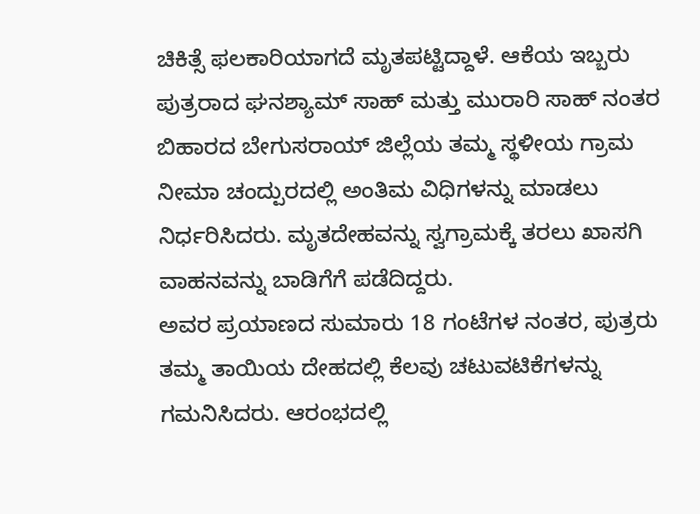ಚಿಕಿತ್ಸೆ ಫಲಕಾರಿಯಾಗದೆ ಮೃತಪಟ್ಟಿದ್ದಾಳೆ. ಆಕೆಯ ಇಬ್ಬರು ಪುತ್ರರಾದ ಘನಶ್ಯಾಮ್ ಸಾಹ್ ಮತ್ತು ಮುರಾರಿ ಸಾಹ್ ನಂತರ ಬಿಹಾರದ ಬೇಗುಸರಾಯ್ ಜಿಲ್ಲೆಯ ತಮ್ಮ ಸ್ಥಳೀಯ ಗ್ರಾಮ ನೀಮಾ ಚಂದ್ಪುರದಲ್ಲಿ ಅಂತಿಮ ವಿಧಿಗಳನ್ನು ಮಾಡಲು ನಿರ್ಧರಿಸಿದರು. ಮೃತದೇಹವನ್ನು ಸ್ವಗ್ರಾಮಕ್ಕೆ ತರಲು ಖಾಸಗಿ ವಾಹನವನ್ನು ಬಾಡಿಗೆಗೆ ಪಡೆದಿದ್ದರು.
ಅವರ ಪ್ರಯಾಣದ ಸುಮಾರು 18 ಗಂಟೆಗಳ ನಂತರ, ಪುತ್ರರು ತಮ್ಮ ತಾಯಿಯ ದೇಹದಲ್ಲಿ ಕೆಲವು ಚಟುವಟಿಕೆಗಳನ್ನು ಗಮನಿಸಿದರು. ಆರಂಭದಲ್ಲಿ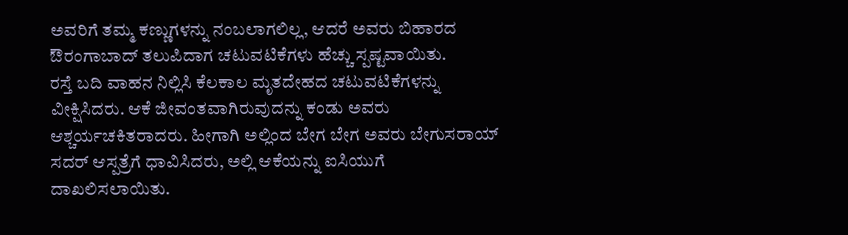ಅವರಿಗೆ ತಮ್ಮ ಕಣ್ಣುಗಳನ್ನು ನಂಬಲಾಗಲಿಲ್ಲ, ಆದರೆ ಅವರು ಬಿಹಾರದ ಔರಂಗಾಬಾದ್ ತಲುಪಿದಾಗ ಚಟುವಟಿಕೆಗಳು ಹೆಚ್ಚು ಸ್ಪಷ್ಟವಾಯಿತು.
ರಸ್ತೆ ಬದಿ ವಾಹನ ನಿಲ್ಲಿಸಿ ಕೆಲಕಾಲ ಮೃತದೇಹದ ಚಟುವಟಿಕೆಗಳನ್ನು ವೀಕ್ಷಿಸಿದರು. ಆಕೆ ಜೀವಂತವಾಗಿರುವುದನ್ನು ಕಂಡು ಅವರು ಆಶ್ಚರ್ಯಚಕಿತರಾದರು. ಹೀಗಾಗಿ ಅಲ್ಲಿಂದ ಬೇಗ ಬೇಗ ಅವರು ಬೇಗುಸರಾಯ್ ಸದರ್ ಆಸ್ಪತ್ರೆಗೆ ಧಾವಿಸಿದರು, ಅಲ್ಲಿ ಆಕೆಯನ್ನು ಐಸಿಯುಗೆ ದಾಖಲಿಸಲಾಯಿತು.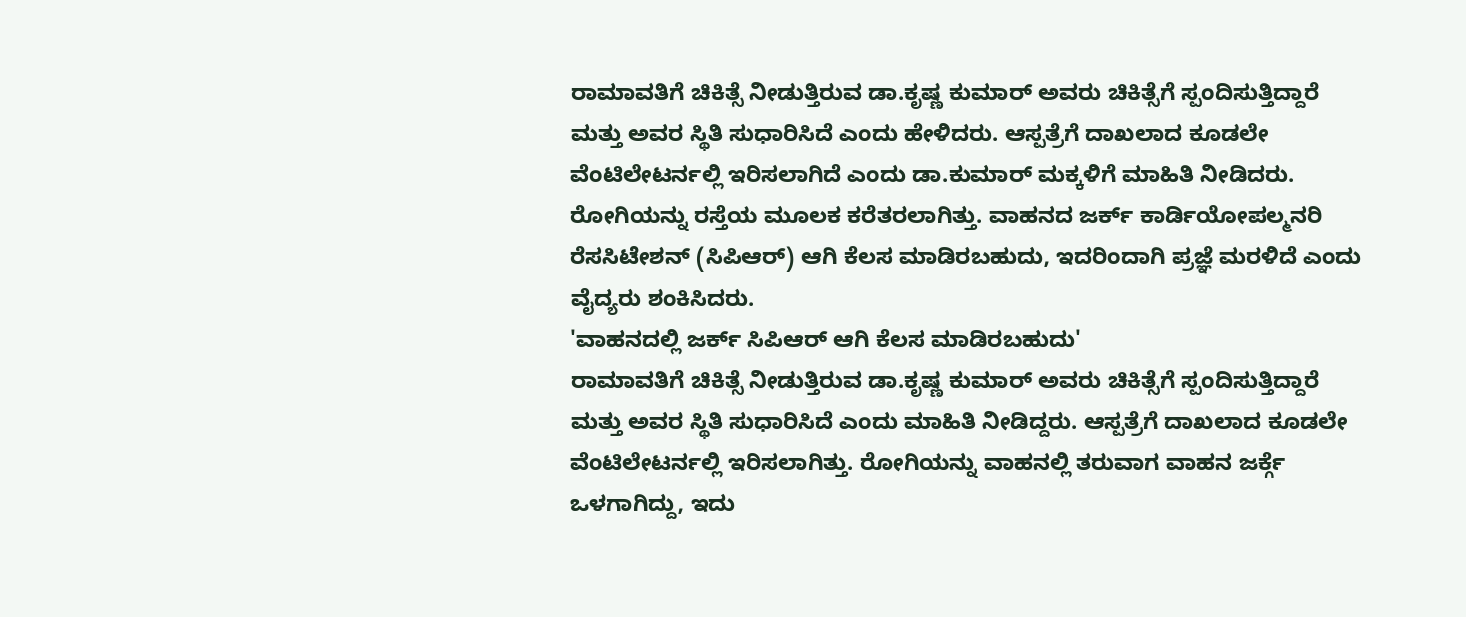ರಾಮಾವತಿಗೆ ಚಿಕಿತ್ಸೆ ನೀಡುತ್ತಿರುವ ಡಾ.ಕೃಷ್ಣ ಕುಮಾರ್ ಅವರು ಚಿಕಿತ್ಸೆಗೆ ಸ್ಪಂದಿಸುತ್ತಿದ್ದಾರೆ ಮತ್ತು ಅವರ ಸ್ಥಿತಿ ಸುಧಾರಿಸಿದೆ ಎಂದು ಹೇಳಿದರು. ಆಸ್ಪತ್ರೆಗೆ ದಾಖಲಾದ ಕೂಡಲೇ ವೆಂಟಿಲೇಟರ್ನಲ್ಲಿ ಇರಿಸಲಾಗಿದೆ ಎಂದು ಡಾ.ಕುಮಾರ್ ಮಕ್ಕಳಿಗೆ ಮಾಹಿತಿ ನೀಡಿದರು. ರೋಗಿಯನ್ನು ರಸ್ತೆಯ ಮೂಲಕ ಕರೆತರಲಾಗಿತ್ತು. ವಾಹನದ ಜರ್ಕ್ ಕಾರ್ಡಿಯೋಪಲ್ಮನರಿ ರೆಸಸಿಟೇಶನ್ (ಸಿಪಿಆರ್) ಆಗಿ ಕೆಲಸ ಮಾಡಿರಬಹುದು, ಇದರಿಂದಾಗಿ ಪ್ರಜ್ಞೆ ಮರಳಿದೆ ಎಂದು ವೈದ್ಯರು ಶಂಕಿಸಿದರು.
'ವಾಹನದಲ್ಲಿ ಜರ್ಕ್ ಸಿಪಿಆರ್ ಆಗಿ ಕೆಲಸ ಮಾಡಿರಬಹುದು'
ರಾಮಾವತಿಗೆ ಚಿಕಿತ್ಸೆ ನೀಡುತ್ತಿರುವ ಡಾ.ಕೃಷ್ಣ ಕುಮಾರ್ ಅವರು ಚಿಕಿತ್ಸೆಗೆ ಸ್ಪಂದಿಸುತ್ತಿದ್ದಾರೆ ಮತ್ತು ಅವರ ಸ್ಥಿತಿ ಸುಧಾರಿಸಿದೆ ಎಂದು ಮಾಹಿತಿ ನೀಡಿದ್ದರು. ಆಸ್ಪತ್ರೆಗೆ ದಾಖಲಾದ ಕೂಡಲೇ ವೆಂಟಿಲೇಟರ್ನಲ್ಲಿ ಇರಿಸಲಾಗಿತ್ತು. ರೋಗಿಯನ್ನು ವಾಹನಲ್ಲಿ ತರುವಾಗ ವಾಹನ ಜರ್ಕ್ಗೆ ಒಳಗಾಗಿದ್ದು, ಇದು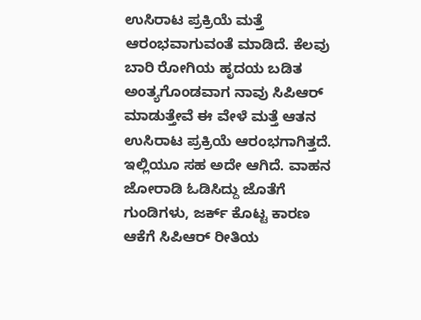ಉಸಿರಾಟ ಪ್ರಕ್ರಿಯೆ ಮತ್ತೆ ಆರಂಭವಾಗುವಂತೆ ಮಾಡಿದೆ. ಕೆಲವು ಬಾರಿ ರೋಗಿಯ ಹೃದಯ ಬಡಿತ ಅಂತ್ಯಗೊಂಡವಾಗ ನಾವು ಸಿಪಿಆರ್ ಮಾಡುತ್ತೇವೆ ಈ ವೇಳೆ ಮತ್ತೆ ಆತನ ಉಸಿರಾಟ ಪ್ರಕ್ರಿಯೆ ಆರಂಭಗಾಗಿತ್ತದೆ. ಇಲ್ಲಿಯೂ ಸಹ ಅದೇ ಆಗಿದೆ. ವಾಹನ ಜೋರಾಡಿ ಓಡಿಸಿದ್ದು ಜೊತೆಗೆ ಗುಂಡಿಗಳು, ಜರ್ಕ್ ಕೊಟ್ಟ ಕಾರಣ ಆಕೆಗೆ ಸಿಪಿಆರ್ ರೀತಿಯ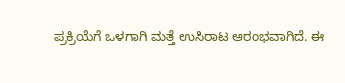ಪ್ರಕ್ರಿಯೆಗೆ ಒಳಗಾಗಿ ಮತ್ತೆ ಉಸಿರಾಟ ಆರಂಭವಾಗಿದೆ. ಈ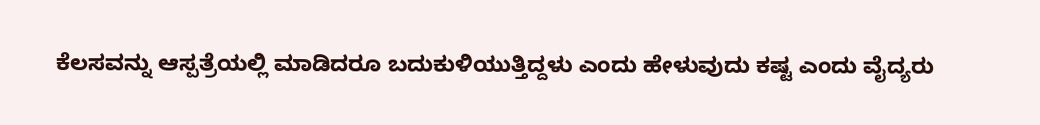ಕೆಲಸವನ್ನು ಆಸ್ಪತ್ರೆಯಲ್ಲಿ ಮಾಡಿದರೂ ಬದುಕುಳಿಯುತ್ತಿದ್ದಳು ಎಂದು ಹೇಳುವುದು ಕಷ್ಟ ಎಂದು ವೈದ್ಯರು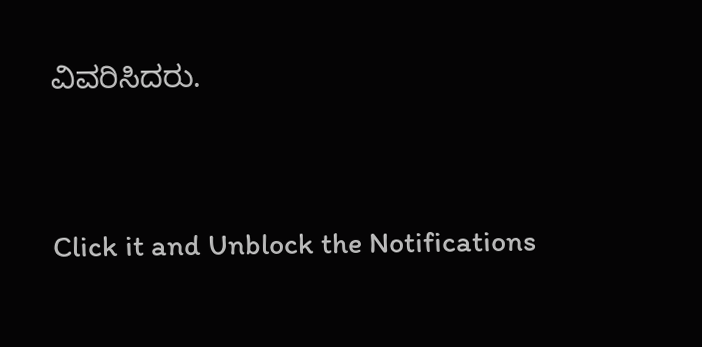ವಿವರಿಸಿದರು.



Click it and Unblock the Notifications